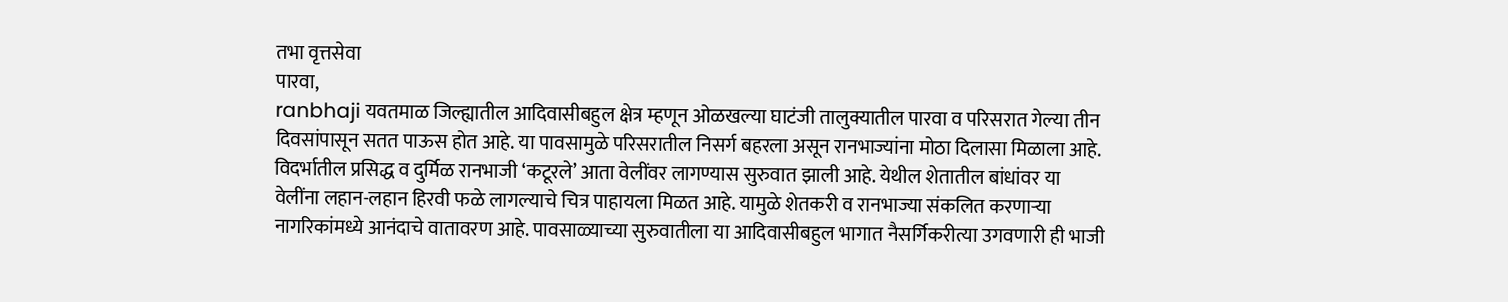तभा वृत्तसेवा
पारवा,
ranbhaji यवतमाळ जिल्ह्यातील आदिवासीबहुल क्षेत्र म्हणून ओळखल्या घाटंजी तालुक्यातील पारवा व परिसरात गेल्या तीन दिवसांपासून सतत पाऊस होत आहे. या पावसामुळे परिसरातील निसर्ग बहरला असून रानभाज्यांना मोठा दिलासा मिळाला आहे. विदर्भातील प्रसिद्ध व दुर्मिळ रानभाजी ‘कटूरले’ आता वेलींवर लागण्यास सुरुवात झाली आहे. येथील शेतातील बांधांवर या वेलींना लहान-लहान हिरवी फळे लागल्याचे चित्र पाहायला मिळत आहे. यामुळे शेतकरी व रानभाज्या संकलित करणाऱ्या नागरिकांमध्ये आनंदाचे वातावरण आहे. पावसाळ्याच्या सुरुवातीला या आदिवासीबहुल भागात नैसर्गिकरीत्या उगवणारी ही भाजी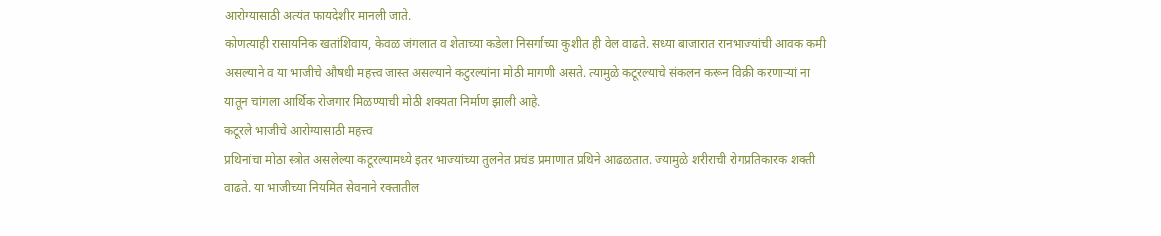आरोग्यासाठी अत्यंत फायदेशीर मानली जाते.
कोणत्याही रासायनिक खतांशिवाय, केवळ जंगलात व शेताच्या कडेला निसर्गाच्या कुशीत ही वेल वाढते. सध्या बाजारात रानभाज्यांची आवक कमी असल्याने व या भाजीचे औषधी महत्त्व जास्त असल्याने कटुरल्यांना मोठी मागणी असते. त्यामुळे कटूरल्याचे संकलन करून विक्री करणाऱ्यां ना यातून चांगला आर्थिक रोजगार मिळण्याची मोठी शक्यता निर्माण झाली आहे.
कटूरले भाजीचे आरोग्यासाठी महत्त्व
प्रथिनांचा मोठा स्त्रोत असलेल्या कटूरल्यामध्ये इतर भाज्यांच्या तुलनेत प्रचंड प्रमाणात प्रथिने आढळतात. ज्यामुळे शरीराची रोगप्रतिकारक शक्ती वाढते. या भाजीच्या नियमित सेवनाने रक्तातील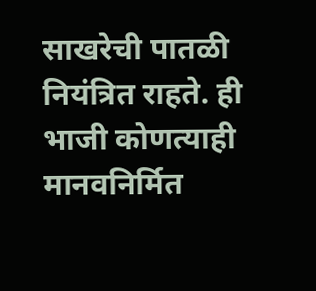साखरेची पातळी नियंत्रित राहते. ही भाजी कोणत्याही मानवनिर्मित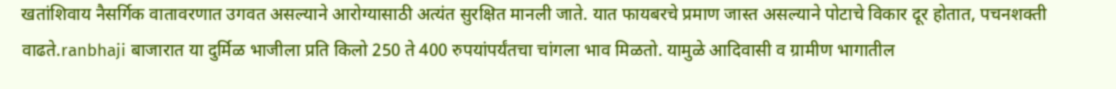खतांशिवाय नैसर्गिक वातावरणात उगवत असल्याने आरोग्यासाठी अत्यंत सुरक्षित मानली जाते. यात फायबरचे प्रमाण जास्त असल्याने पोटाचे विकार दूर होतात, पचनशक्ती वाढते.ranbhaji बाजारात या दुर्मिळ भाजीला प्रति किलो 250 ते 400 रुपयांपर्यंतचा चांगला भाव मिळतो. यामुळे आदिवासी व ग्रामीण भागातील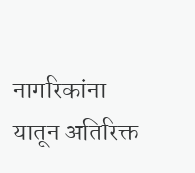नागरिकांना यातून अतिरिक्त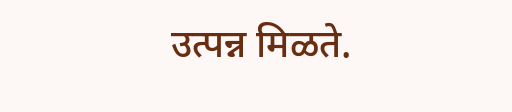उत्पन्न मिळते.